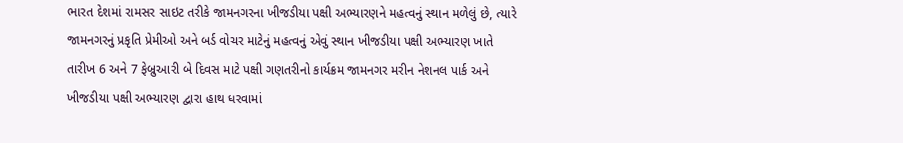ભારત દેશમાં રામસર સાઇટ તરીકે જામનગરના ખીજડીયા પક્ષી અભ્યારણને મહત્વનું સ્થાન મળેલું છે, ત્યારે જામનગરનું પ્રકૃતિ પ્રેમીઓ અને બર્ડ વોચર માટેનું મહત્વનું એવું સ્થાન ખીજડીયા પક્ષી અભ્યારણ ખાતે તારીખ 6 અને 7 ફેબ્રુઆરી બે દિવસ માટે પક્ષી ગણતરીનો કાર્યક્રમ જામનગર મરીન નેશનલ પાર્ક અને ખીજડીયા પક્ષી અભ્યારણ દ્વારા હાથ ધરવામાં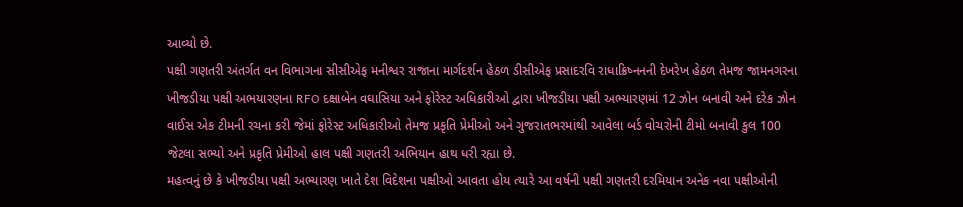આવ્યો છે.
પક્ષી ગણતરી અંતર્ગત વન વિભાગના સીસીએફ મનીશ્વર રાજાના માર્ગદર્શન હેઠળ ડીસીએફ પ્રસાદરવિ રાધાક્રિષ્નનની દેખરેખ હેઠળ તેમજ જામનગરના ખીજડીયા પક્ષી અભયારણના RFO દક્ષાબેન વઘાસિયા અને ફોરેસ્ટ અધિકારીઓ દ્વારા ખીજડીયા પક્ષી અભ્યારણમાં 12 ઝોન બનાવી અને દરેક ઝોન વાઈસ એક ટીમની રચના કરી જેમાં ફોરેસ્ટ અધિકારીઓ તેમજ પ્રકૃતિ પ્રેમીઓ અને ગુજરાતભરમાંથી આવેલા બર્ડ વોચરોની ટીમો બનાવી કુલ 100 જેટલા સભ્યો અને પ્રકૃતિ પ્રેમીઓ હાલ પક્ષી ગણતરી અભિયાન હાથ ધરી રહ્યા છે.
મહત્વનું છે કે ખીજડીયા પક્ષી અભ્યારણ ખાતે દેશ વિદેશના પક્ષીઓ આવતા હોય ત્યારે આ વર્ષની પક્ષી ગણતરી દરમિયાન અનેક નવા પક્ષીઓની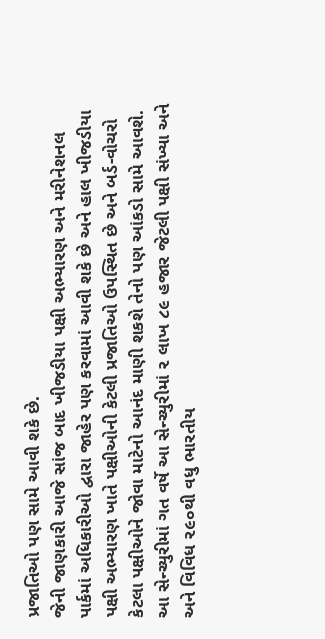પ્રજાતિઓ પણ સામે આવી શકે છે.
જેની જાણકારી આજે સાંજ બાદ ખીજડીયા પક્ષી અભ્યારણ અને મરીનેશનલ પાર્કમાં અધિકારીઓ દ્વારા જાહેર પણ કરવામાં આવી શકે છે અને હાલ ખીજડીયા પક્ષી અભ્યારણ ખાતે પક્ષીઓની કેટલી પ્રજાતિઓ ઉપસ્થિત છે અને બર્ડ-વોચરો કેટલા પક્ષીઓને જોવા માટેનો આનંદ માણી શકશે તેનો પણ આંકડો સામે આવશે.
આ સેન્ચ્યુરીમાં ગત વર્ષે આ સેન્ચ્યુરીમાં ૨ લાખ ૮૯ હજાર જેટલી પક્ષી સંખ્યા અને અને વિવિધ ૨૯૦થી વધુ ભારતીય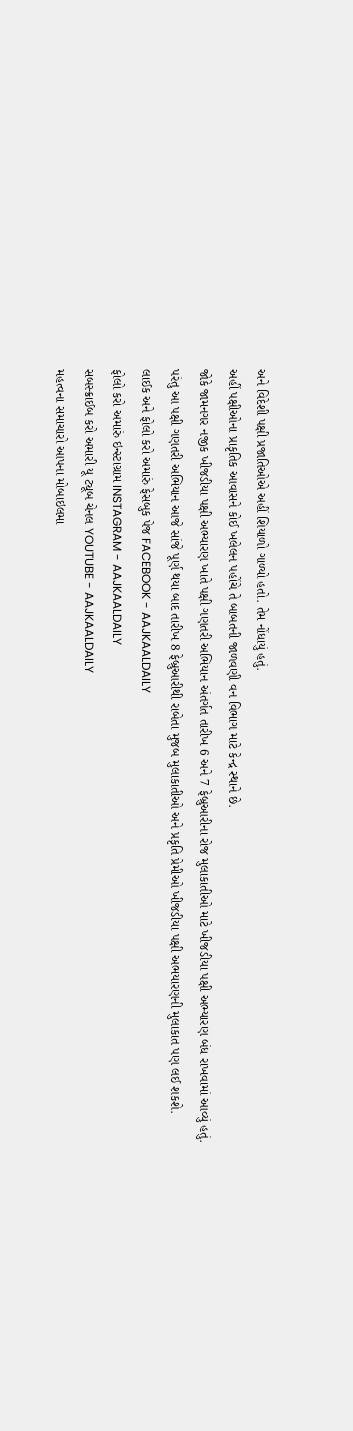અને વિદેશી પક્ષી પ્રજાતિઓએ અહીં શિયાળો ગાળ્યો હતો. તેમ નોંધાયું હતું.
અહીં પક્ષીઓના પ્રાકૃતિક આવાસને કોઈ ખલેલન પહોંચે તે બાબતની જાળવણી વન વિભાગ માટે કેન્દ્ર સ્થાને છે.
જોકે જામનગર નજીક ખીજડીયા પક્ષી અભ્યારણ ખાતે પક્ષી ગણતરી અભિયાન અંતર્ગત તારીખ 6 અને 7 ફેબ્રુઆરીના રોજ મુલાકાતીઓ માટે ખીજડીયા પક્ષી અભ્યારણ બંધ રાખવામાં આવ્યું હતું.
પરંતુ આ પક્ષી ગણતરી અભિયાન આજે સાંજે પૂર્ણ થયા બાદ તારીખ 8 ફેબ્રુઆરીથી રાબેતા મુજબ મુલાકાતીઓ અને પ્રકૃતિ પ્રેમીઓ ખીજડીયા પક્ષી અભયારણની મુલાકાત પણ લઈ શકશે.
લાઈક અને ફોલો કરો અમારું ફેસબુક પેજ FACEBOOK - AAJKAALDAILY
ફોલો કરો અમારું ઇન્સ્ટાગ્રામ INSTAGRAM - AAJKAALDAILY
સબસ્ક્રાઈબ કરો અમારી યૂ ટ્યૂબ ચેનલ YOUTUBE - AAJKAALDAILY
મહત્વના સમાચારો આપના મોબાઇલમા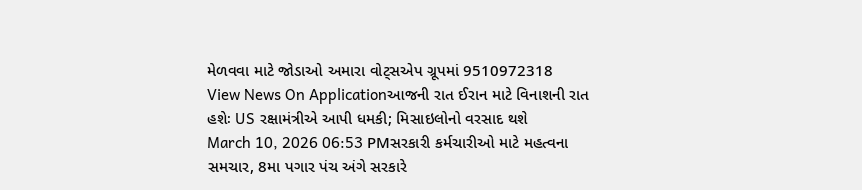મેળવવા માટે જોડાઓ અમારા વોટ્સએપ ગ્રૂપમાં 9510972318
View News On Applicationઆજની રાત ઈરાન માટે વિનાશની રાત હશેઃ US રક્ષામંત્રીએ આપી ધમકી; મિસાઇલોનો વરસાદ થશે
March 10, 2026 06:53 PMસરકારી કર્મચારીઓ માટે મહત્વના સમચાર, 8મા પગાર પંચ અંગે સરકારે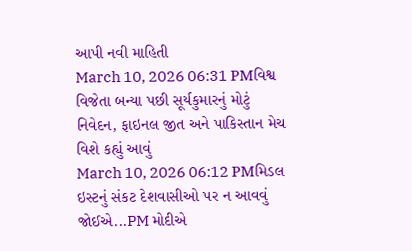આપી નવી માહિતી
March 10, 2026 06:31 PMવિશ્વ વિજેતા બન્યા પછી સૂર્યકુમારનું મોટું નિવેદન, ફાઇનલ જીત અને પાકિસ્તાન મેચ વિશે કહ્યું આવું
March 10, 2026 06:12 PMમિડલ ઇસ્ટનું સંકટ દેશવાસીઓ પર ન આવવું જોઈએ...PM મોદીએ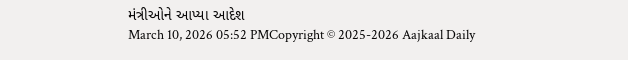મંત્રીઓને આપ્યા આદેશ
March 10, 2026 05:52 PMCopyright © 2025-2026 Aajkaal Daily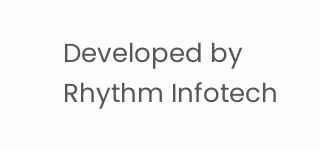Developed by Rhythm Infotech